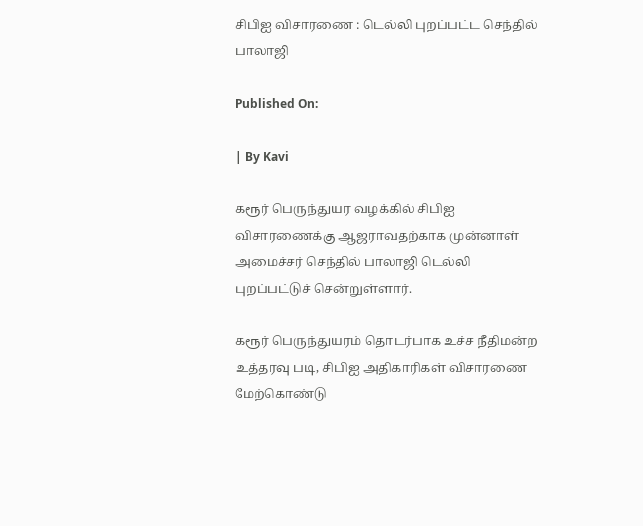சிபிஐ விசாரணை : டெல்லி புறப்பட்ட செந்தில் பாலாஜி

Published On:

| By Kavi

கரூர் பெருந்துயர வழக்கில் சிபிஐ விசாரணைக்கு ஆஜராவதற்காக முன்னாள் அமைச்சர் செந்தில் பாலாஜி டெல்லி புறப்பட்டுச் சென்றுள்ளார்.

கரூர் பெருந்துயரம் தொடர்பாக உச்ச நீதிமன்ற உத்தரவு படி, சிபிஐ அதிகாரிகள் விசாரணை மேற்கொண்டு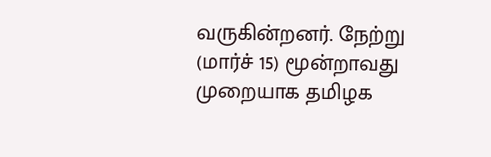வருகின்றனர். நேற்று (மார்ச் 15) மூன்றாவது முறையாக தமிழக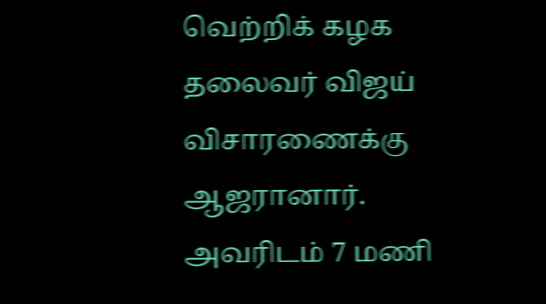வெற்றிக் கழக தலைவர் விஜய் விசாரணைக்கு ஆஜரானார். அவரிடம் 7 மணி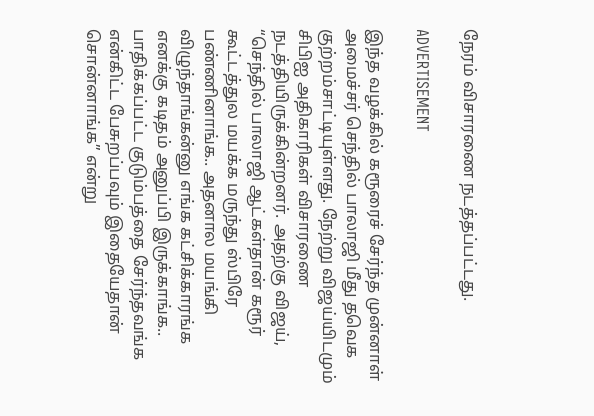நேரம் விசாரணை நடத்தப்பட்டது.

ADVERTISEMENT

இந்த வழக்கில் கரூரைச் சேர்ந்த முன்னாள் அமைச்சர் செந்தில் பாலாஜி மீது தவெக குற்றம்சாட்டியுள்ளது. நேற்று விஜய்யிடமும் சிபிஐ அதிகாரிகள் விசாரணை நடத்தியிருக்கின்றனர். அதற்கு விஜய்,  “செந்தில் பாலாஜி ஆட்கள்தான் கரூர் கூட்டத்துல மயக்க மருந்து ஸ்பிரே பண்ணினாங்க.. அதனால மயங்கி விழுந்தாங்கன்னு எங்க கட்சிக்காரங்க எனக்கு கடிதம் அனுப்பி இருக்காங்க.. பாதிக்கப்பட்ட குடும்பத்தை சேர்ந்தவங்க என்கிட்ட பேசுறப்பவும் இதையேதான் சொன்னாங்க” என்று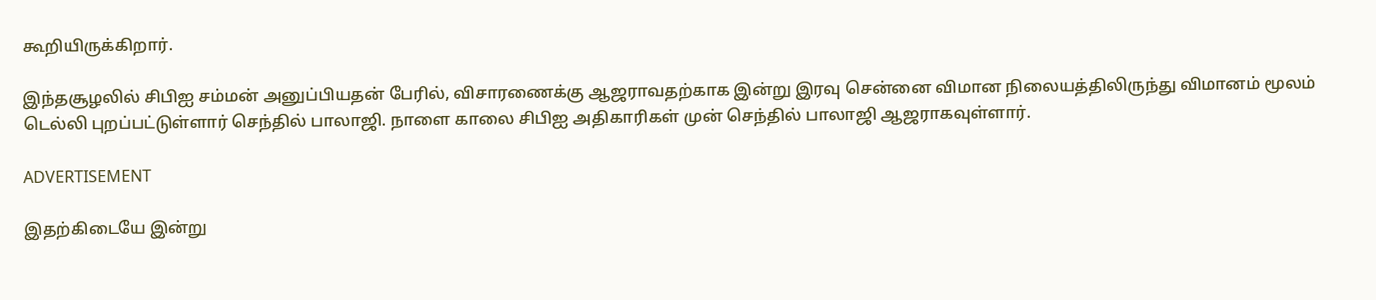கூறியிருக்கிறார்.

இந்தசூழலில் சிபிஐ சம்மன் அனுப்பியதன் பேரில், விசாரணைக்கு ஆஜராவதற்காக இன்று இரவு சென்னை விமான நிலையத்திலிருந்து விமானம் மூலம் டெல்லி புறப்பட்டுள்ளார் செந்தில் பாலாஜி. நாளை காலை சிபிஐ அதிகாரிகள் முன் செந்தில் பாலாஜி ஆஜராகவுள்ளார்.

ADVERTISEMENT

இதற்கிடையே இன்று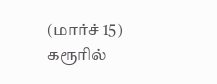(மார்ச் 15) கரூரில்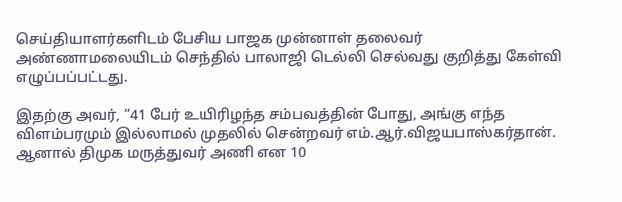செய்தியாளர்களிடம் பேசிய பாஜக முன்னாள் தலைவர் அண்ணாமலையிடம் செந்தில் பாலாஜி டெல்லி செல்வது குறித்து கேள்வி எழுப்பப்பட்டது.

இதற்கு அவர், “41 பேர் உயிரிழந்த சம்பவத்தின் போது, அங்கு எந்த விளம்பரமும் இல்லாமல் முதலில் சென்றவர் எம்.ஆர்.விஜயபாஸ்கர்தான்.  ஆனால் திமுக மருத்துவர் அணி என 10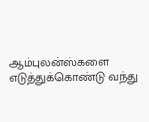ஆம்புலன்ஸ்களை எடுத்துக்கொண்டு வந்து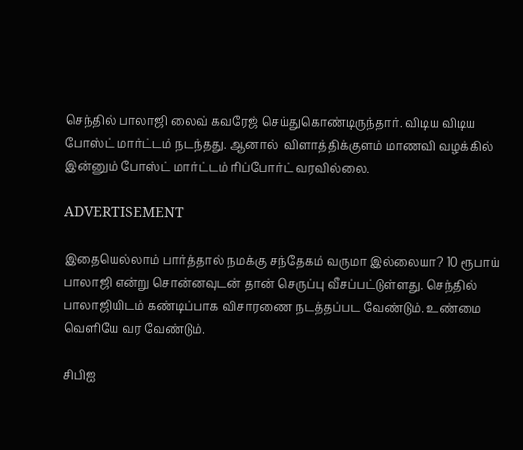செந்தில் பாலாஜி லைவ் கவரேஜ் செய்துகொண்டிருந்தார். விடிய விடிய போஸ்ட் மார்ட்டம் நடந்தது. ஆனால்  விளாத்திக்குளம் மாணவி வழக்கில் இன்னும் போஸ்ட் மார்ட்டம் ரிப்போர்ட் வரவில்லை.

ADVERTISEMENT

இதையெல்லாம் பார்த்தால் நமக்கு சந்தேகம் வருமா இல்லையா? 10 ரூபாய் பாலாஜி என்று சொன்னவுடன் தான் செருப்பு வீசப்பட்டுள்ளது. செந்தில் பாலாஜியிடம் கண்டிப்பாக விசாரணை நடத்தப்பட வேண்டும். உண்மை வெளியே வர வேண்டும்.

சிபிஐ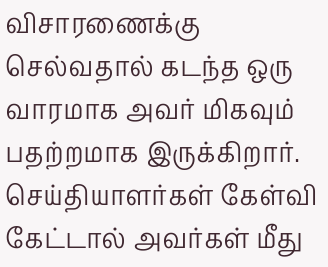விசாரணைக்கு செல்வதால் கடந்த ஒரு வாரமாக அவர் மிகவும் பதற்றமாக இருக்கிறார். செய்தியாளர்கள் கேள்வி கேட்டால் அவர்கள் மீது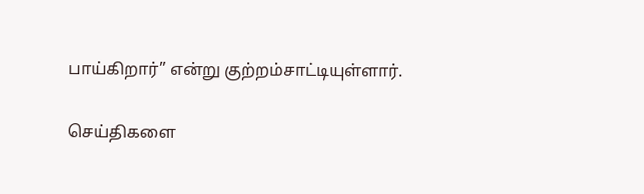பாய்கிறார்” என்று குற்றம்சாட்டியுள்ளார்.

செய்திகளை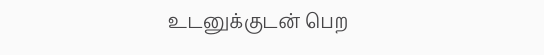உடனுக்குடன் பெற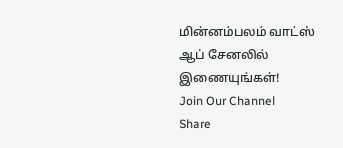மின்னம்பலம் வாட்ஸ் ஆப் சேனலில் இணையுங்கள்!
Join Our Channel
Share